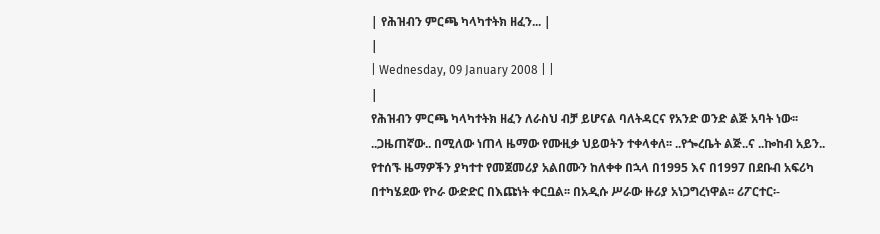| የሕዝብን ምርጫ ካላካተትክ ዘፈን... |
|
| Wednesday, 09 January 2008 | |
|
የሕዝብን ምርጫ ካላካተትክ ዘፈን ለራስህ ብቻ ይሆናል ባለትዳርና የአንድ ወንድ ልጅ አባት ነው፡፡ ..ጋዜጠኛው.. በሚለው ነጠላ ዜማው የሙዚቃ ህይወትን ተቀላቀለ፡፡ ..የጐረቤት ልጅ..ና ..ኰከብ አይን.. የተሰኙ ዜማዎችን ያካተተ የመጀመሪያ አልበሙን ከለቀቀ በኋላ በ1995 እና በ1997 በደቡብ አፍሪካ በተካሄደው የኮራ ውድድር በእጩነት ቀርቧል፡፡ በአዲሱ ሥራው ዙሪያ አነጋግረነዋል፡፡ ሪፖርተር፡-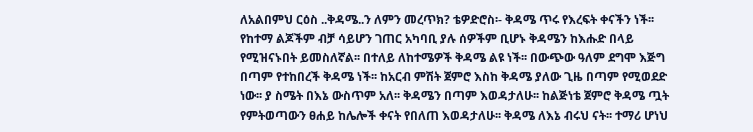ለአልበምህ ርዕስ ..ቅዳሜ..ን ለምን መረጥክ? ቴዎድሮስ፡- ቅዳሜ ጥሩ የእረፍት ቀናችን ነች፡፡ የከተማ ልጆችም ብቻ ሳይሆን ገጠር አካባቢ ያሉ ሰዎችም ቢሆኑ ቅዳሜን ከእሑድ በላይ የሚዝናኑበት ይመስለኛል፡፡ በተለይ ለከተሜዎች ቅዳሜ ልዩ ነች፡፡ በውጭው ዓለም ደግሞ እጅግ በጣም የተከበረች ቅዳሜ ነች፡፡ ከአርብ ምሽት ጀምሮ እስከ ቅዳሜ ያለው ጊዜ በጣም የሚወደድ ነው፡፡ ያ ስሜት በእኔ ውስጥም አለ፡፡ ቅዳሜን በጣም እወዳታለሁ፡፡ ከልጅነቴ ጀምሮ ቅዳሜ ጧት የምትወጣውን ፀሐይ ከሌሎች ቀናት የበለጠ እወዳታለሁ፡፡ ቅዳሜ ለእኔ ብሩህ ናት፡፡ ተማሪ ሆነህ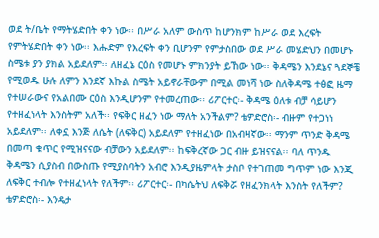ወደ ት/ቤት የማትሄድበት ቀን ነው፡፡ በሥራ አለም ውስጥ ከሆንክም ከሥራ ወደ እረፍት የምትሄድበት ቀን ነው፡፡ እሑድም የእረፍት ቀን ቢሆንም የምታስበው ወደ ሥራ መሄድህን በመሆኑ ስሜቱ ያን ያክል አይደለም፡፡ ለዘፈኔ ርዕስ የመሆኑ ምክንያት ይኸው ነው፡፡ ቅዳሜን እንደኔና ጓደኞቼ የሚወዱ ሁሉ ለምን እንደኛ እኩል ስሜት አይኖራቸውም በሚል መነሻ ነው ስለቅዳሜ ተፅፎ ዜማ የተሠራውና የአልበሙ ርዕስ እንዲሆንም የተመረጠው፡፡ ሪፖርተር፡- ቅዳሜ ዕለቱ ብቻ ሳይሆን የተዘፈነላት እንስትም አለች፡፡ የፍቅር ዘፈን ነው ማለት አንችልም? ቴዎድሮስ፡- ብዙም የተጋነነ አይደለም፡፡ ለቀኗ እንጅ ለሴት (ለፍቅር) አይደለም የተዘፈነው በአብዛኛው፡፡ ማንም ጥንድ ቅዳሜ በመጣ ቁጥር የሚዝናናው ብቻውን አይደለም፡፡ ከፍቅረኛው ጋር ብዙ ይዝናናል፡፡ ባለ ጥንዱ ቅዳሜን ሲያስብ በውስጡ የሚያስባትን አብሮ እንዲያዜምላት ታስቦ የተገጠመ ግጥም ነው እንጂ ለፍቅር ተብሎ የተዘፈነላት የለችም፡፡ ሪፖርተር፡- በካሴትህ ለፍቅሯ የዘፈንክላት እንስት የለችም? ቴዎድሮስ፡- እንዴታ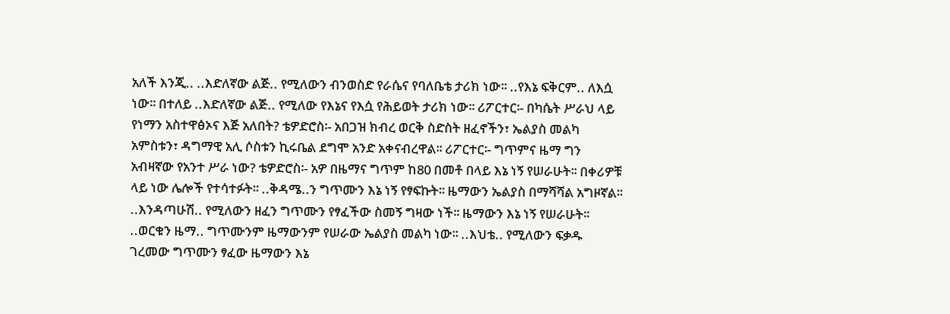አለች እንጂ.. ..እድለኛው ልጅ.. የሚለውን ብንወስድ የራሴና የባለቤቴ ታሪክ ነው፡፡ ..የእኔ ፍቅርም.. ለእሷ ነው፡፡ በተለይ ..እድለኛው ልጅ.. የሚለው የእኔና የእሷ የሕይወት ታሪክ ነው፡፡ ሪፖርተር፡- በካሴት ሥራህ ላይ የነማን አስተዋፅኦና እጅ አለበት? ቴዎድሮስ፡- አበጋዝ ክብረ ወርቅ ስድስት ዘፈኖችን፣ ኤልያስ መልካ አምስቱን፣ ዳግማዊ አሊ ሶስቱን ኪሩቤል ደግሞ አንድ አቀናብረዋል፡፡ ሪፖርተር፡- ግጥምና ዜማ ግን አብዛኛው የአንተ ሥራ ነው? ቴዎድሮስ፡- አዎ በዜማና ግጥም ከ80 በመቶ በላይ እኔ ነኝ የሠራሁት፡፡ በቀሪዎቹ ላይ ነው ሌሎች የተሳተፉት፡፡ ..ቅዳሜ..ን ግጥሙን እኔ ነኝ የፃፍኩት፡፡ ዜማውን ኤልያስ በማሻሻል አግዞኛል፡፡ ..እንዳጣሁሽ.. የሚለውን ዘፈን ግጥሙን የፃፈችው ስመኝ ግዛው ነች፡፡ ዜማውን እኔ ነኝ የሠራሁት፡፡ ..ወርቁን ዜማ.. ግጥሙንም ዜማውንም የሠራው ኤልያስ መልካ ነው፡፡ ..እህቴ.. የሚለውን ፍቃዱ ገረመው ግጥሙን ፃፈው ዜማውን እኔ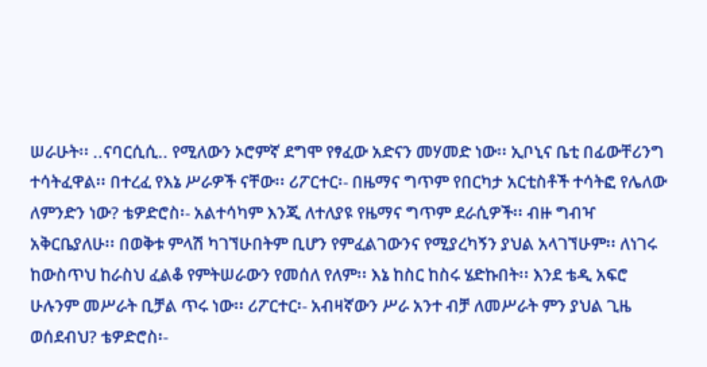ሠራሁት፡፡ ..ናባርሲሲ.. የሚለውን ኦሮምኛ ደግሞ የፃፈው አድናን መሃመድ ነው፡፡ ኢቦኒና ቤቲ በፊውቸሪንግ ተሳትፈዋል፡፡ በተረፈ የእኔ ሥራዎች ናቸው፡፡ ሪፖርተር፡- በዜማና ግጥም የበርካታ አርቲስቶች ተሳትፎ የሌለው ለምንድን ነው? ቴዎድሮስ፡- አልተሳካም እንጂ ለተለያዩ የዜማና ግጥም ደራሲዎች፡፡ ብዙ ግብዣ አቅርቤያለሁ፡፡ በወቅቱ ምላሽ ካገኘሁበትም ቢሆን የምፈልገውንና የሚያረካኝን ያህል አላገኘሁም፡፡ ለነገሩ ከውስጥህ ከራስህ ፈልቆ የምትሠራውን የመሰለ የለም፡፡ እኔ ከስር ከስሩ ሄድኩበት፡፡ እንደ ቴዲ አፍሮ ሁሉንም መሥራት ቢቻል ጥሩ ነው፡፡ ሪፖርተር፡- አብዛኛውን ሥራ አንተ ብቻ ለመሥራት ምን ያህል ጊዜ ወሰደብህ? ቴዎድሮስ፡-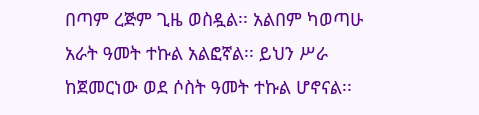በጣም ረጅም ጊዜ ወስዷል፡፡ አልበም ካወጣሁ አራት ዓመት ተኩል አልፎኛል፡፡ ይህን ሥራ ከጀመርነው ወደ ሶስት ዓመት ተኩል ሆኖናል፡፡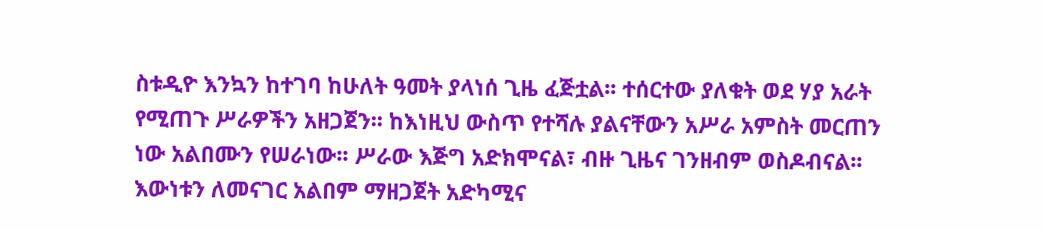ስቱዲዮ እንኳን ከተገባ ከሁለት ዓመት ያላነሰ ጊዜ ፈጅቷል፡፡ ተሰርተው ያለቁት ወደ ሃያ አራት የሚጠጉ ሥራዎችን አዘጋጀን፡፡ ከእነዚህ ውስጥ የተሻሉ ያልናቸውን አሥራ አምስት መርጠን ነው አልበሙን የሠራነው፡፡ ሥራው እጅግ አድክሞናል፣ ብዙ ጊዜና ገንዘብም ወስዶብናል፡፡ እውነቱን ለመናገር አልበም ማዘጋጀት አድካሚና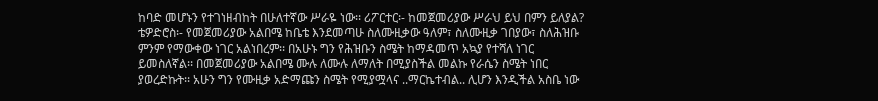ከባድ መሆኑን የተገነዘብከት በሁለተኛው ሥራዬ ነው፡፡ ሪፖርተር፡- ከመጀመሪያው ሥራህ ይህ በምን ይለያል? ቴዎድሮስ፡- የመጀመሪያው አልበሜ ከቤቴ እንደመጣሁ ስለሙዚቃው ዓለም፣ ስለሙዚቃ ገበያው፣ ስለሕዝቡ ምንም የማውቀው ነገር አልነበረም፡፡ በአሁኑ ግን የሕዝቡን ስሜት ከማዳመጥ አኳያ የተሻለ ነገር ይመስለኛል፡፡ በመጀመሪያው አልበሜ ሙሉ ለሙሉ ለማለት በሚያስችል መልኩ የራሴን ስሜት ነበር ያወረድኩት፡፡ አሁን ግን የሙዚቃ አድማጩን ስሜት የሚያሟላና ..ማርኬተብል.. ሊሆን እንዲችል አስቤ ነው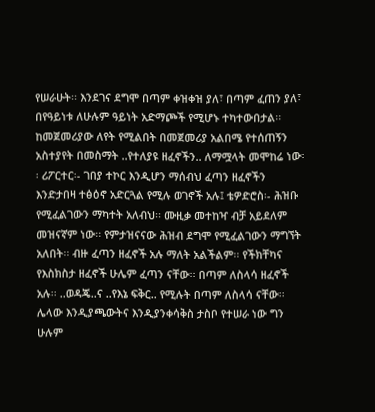የሠራሁት፡፡ እንደገና ደግሞ በጣም ቀዝቀዝ ያለ፣ በጣም ፈጠን ያለ፣ በየዓይነቱ ለሁሉም ዓይነት አድማጮች የሚሆኑ ተካተውበታል፡፡ ከመጀመሪያው ለየት የሚልበት በመጀመሪያ አልበሜ የተሰጠኝን አስተያየት በመስማት ..የተለያዩ ዘፈኖችን.. ለማሟላት መሞከሬ ነው፡፡ ሪፖርተር፡- ገበያ ተኮር እንዲሆን ማሰብህ ፈጣን ዘፈኖችን እንድታበዛ ተፅዕኖ አድርጓል የሚሉ ወገኖች አሉ፤ ቴዎድሮስ፡- ሕዝቡ የሚፈልገውን ማካተት አለብህ፡፡ ሙዚቃ መተከዣ ብቻ አይደለም መዝናኛም ነው፡፡ የምታዝናናው ሕዝብ ደግሞ የሚፈልገውን ማግኘት አለበት፡፡ ብዙ ፈጣን ዘፈኖች አሉ ማለት አልችልም፡፡ የችክቸካና የእስክስታ ዘፈኖች ሁሌም ፈጣን ናቸው፡፡ በጣም ለስላሳ ዘፈኖች አሉ፡፡ ..ወዳጄ..ና ..የእኔ ፍቅር.. የሚሉት በጣም ለስላሳ ናቸው፡፡ ሌላው እንዲያጫውትና እንዲያንቀሳቅስ ታስቦ የተሠራ ነው ግን ሁሉም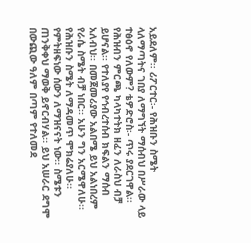አይደለም፡፡ ሪፖርተር፡- የሕዝቡን ስሜት ላለማጣትና ገበያ ለማግኘት ማሰብህ በሥራው ላይ ተፅዕኖ የለውም? ቴዎድሮስ፡- ጥሩ ያደርገዋል፡፡ የሕዝብን ምርጫ ካላካተትክ ዘፈን ለራስህ ብቻ ይሆናል፡፡ የተለያየ የኅብረተሰብ ክፍልን ማሰብ አለብህ፡፡ በመጀመሪያው አልበሜ ይህ አልነበረም የራሴ ስሜት ብቻ ነበር፡፡ አሁን ግን አርሜዋለሁ፡፡ የሕዝቡን ስሜት ለማዳመጥ ሞክሬያለሁ፡፡ የምትዘፍነው ሰውን ለማዝናናት ነው፡፡ ስሜቱን ጠንቅቀህ ማወቅ ይኖርብሃል፡፡ ይህ አሠራር ደግሞ በውጪው ዓለም በጣም የተለመደ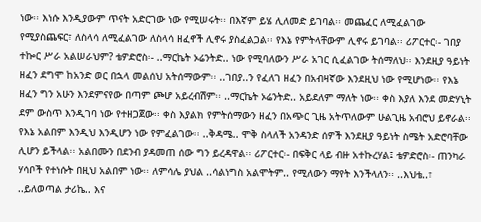ነው፡፡ እነሱ እንዲያውም ጥናት አድርገው ነው የሚሠሩት፡፡ በእኛም ይሄ ሊለመድ ይገባል፡፡ መጨፈር ለሚፈልገው የሚያስጨፍር፣ ለስላሳ ለሚፈልገው ለስላሳ ዘፈኖች ሊኖሩ ያስፈልጋል፡፡ የእኔ የምትላቸውም ሊኖሩ ይገባል፡፡ ሪፖርተር፡- ገበያ ተኰር ሥራ አልሠራህም? ቴዎድሮስ፡- ..ማርኬት ኦሬንትድ.. ነው የሚባለውን ሥራ አገር ሲፈልገው ትሰማለህ፡፡ እንደዚያ ዓይነት ዘፈን ደግሞ ከአንድ ወር በኋላ መልሰህ አትሰማውም፡፡ ..ገበያ..ን የፈለገ ዘፈን በአብዛኛው እንደዚህ ነው የሚሆነው፡፡ የእኔ ዘፈን ግን አሁን እንደምናየው በጣም ጮሆ አይረብሽም፡፡ ..ማርኬት ኦሬንትድ.. አይደለም ማለት ነው፡፡ ቀስ እያለ እንደ መድሃኒት ደም ውስጥ እንዲገባ ነው የተዘጋጀው፡፡ ቀስ እያልክ የምትሰማውን ዘፈን በአጭር ጊዜ አትጥለውም ሁልጊዜ አብሮህ ይኖራል፡፡ የእኔ አልበም እንዲህ እንዲሆን ነው የምፈልገው፡፡ ..ቅዳሜ.. ሞቅ ስላለች አንዳንድ ሰዎች እንደዚያ ዓይነት ስሜት አድሮባቸው ሊሆን ይችላል፡፡ አልበሙን በደንብ ያዳመጠ ሰው ግን ይረዳዋል፡፡ ሪፖርተር፡- በፍቅር ላይ ብዙ አተኩረሃል፤ ቴዎድሮስ፡- ጠንካራ ሃሳቦች የተነሱት በዚህ አልበም ነው፡፡ ለምሳሌ ያህል ..ሳልነግስ አልሞትም.. የሚለውን ማየት እንችላለን፡፡ ..እህቴ..፣ ..ይለወጣል ታሪኬ.. እና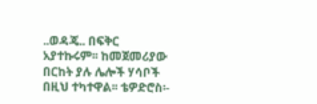..ወዳጄ.. በፍቅር አያተኩሩም፡፡ ከመጀመሪያው በርከት ያሉ ሌሎች ሃሳቦች በዚህ ተካተዋል፡፡ ቴዎድሮስ፡-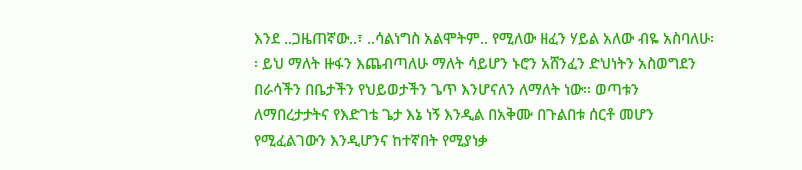እንደ ..ጋዜጠኛው..፣ ..ሳልነግስ አልሞትም.. የሚለው ዘፈን ሃይል አለው ብዬ አስባለሁ፡፡ ይህ ማለት ዙፋን እጨብጣለሁ ማለት ሳይሆን ኑሮን አሸንፈን ድህነትን አስወግደን በራሳችን በቤታችን የህይወታችን ጌጥ እንሆናለን ለማለት ነው፡፡ ወጣቱን ለማበረታታትና የእድገቴ ጌታ እኔ ነኝ እንዲል በአቅሙ በጉልበቱ ሰርቶ መሆን የሚፈልገውን እንዲሆንና ከተኛበት የሚያነቃ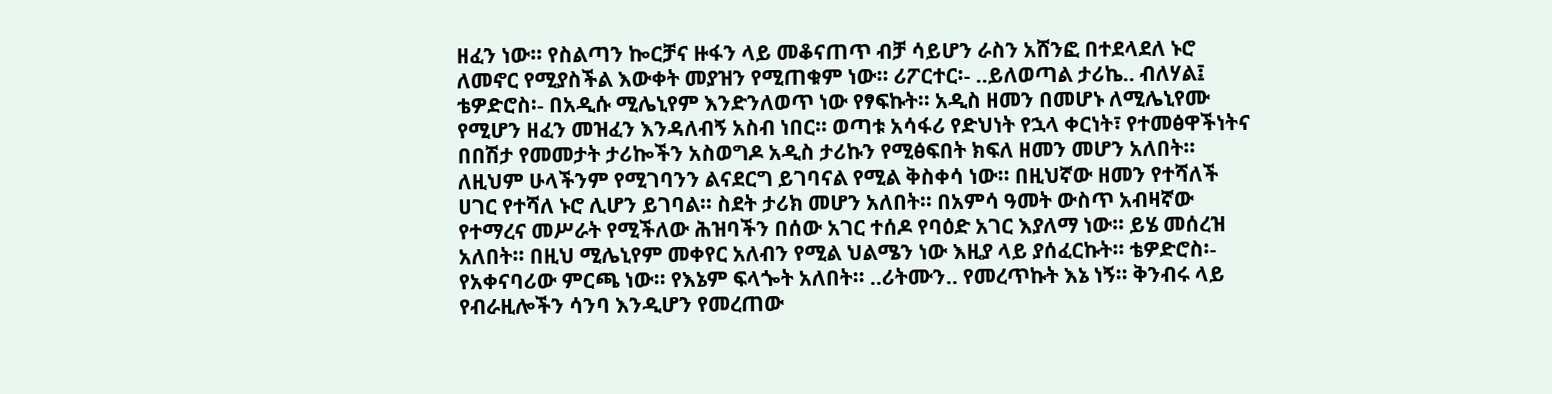ዘፈን ነው፡፡ የስልጣን ኰርቻና ዙፋን ላይ መቆናጠጥ ብቻ ሳይሆን ራስን አሸንፎ በተደላደለ ኑሮ ለመኖር የሚያስችል እውቀት መያዝን የሚጠቁም ነው፡፡ ሪፖርተር፡- ..ይለወጣል ታሪኬ.. ብለሃል፤ ቴዎድሮስ፡- በአዲሱ ሚሌኒየም እንድንለወጥ ነው የፃፍኩት፡፡ አዲስ ዘመን በመሆኑ ለሚሌኒየሙ የሚሆን ዘፈን መዝፈን እንዳለብኝ አስብ ነበር፡፡ ወጣቱ አሳፋሪ የድህነት የኋላ ቀርነት፣ የተመፅዋችነትና በበሽታ የመመታት ታሪኰችን አስወግዶ አዲስ ታሪኩን የሚፅፍበት ክፍለ ዘመን መሆን አለበት፡፡ ለዚህም ሁላችንም የሚገባንን ልናደርግ ይገባናል የሚል ቅስቀሳ ነው፡፡ በዚህኛው ዘመን የተሻለች ሀገር የተሻለ ኑሮ ሊሆን ይገባል፡፡ ስደት ታሪክ መሆን አለበት፡፡ በአምሳ ዓመት ውስጥ አብዛኛው የተማረና መሥራት የሚችለው ሕዝባችን በሰው አገር ተሰዶ የባዕድ አገር እያለማ ነው፡፡ ይሄ መሰረዝ አለበት፡፡ በዚህ ሚሌኒየም መቀየር አለብን የሚል ህልሜን ነው እዚያ ላይ ያሰፈርኩት፡፡ ቴዎድሮስ፡- የአቀናባሪው ምርጫ ነው፡፡ የእኔም ፍላጐት አለበት፡፡ ..ሪትሙን.. የመረጥኩት እኔ ነኝ፡፡ ቅንብሩ ላይ የብራዚሎችን ሳንባ እንዲሆን የመረጠው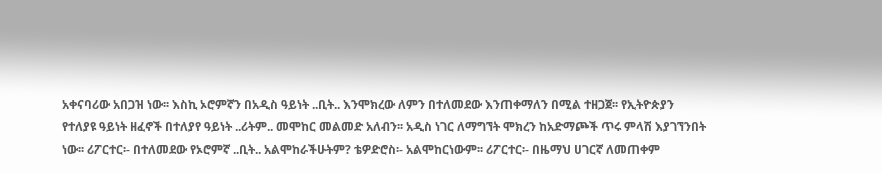አቀናባሪው አበጋዝ ነው፡፡ እስኪ ኦሮምኛን በአዲስ ዓይነት ..ቢት.. እንሞክረው ለምን በተለመደው እንጠቀማለን በሚል ተዘጋጀ፡፡ የኢትዮጵያን የተለያዩ ዓይነት ዘፈኖች በተለያየ ዓይነት ..ሪትም.. መሞከር መልመድ አለብን፡፡ አዲስ ነገር ለማግኘት ሞክረን ከአድማጮች ጥሩ ምላሽ እያገኘንበት ነው፡፡ ሪፖርተር፡- በተለመደው የኦሮምኛ ..ቢት.. አልሞከራችሁትም? ቴዎድሮስ፡- አልሞከርነውም፡፡ ሪፖርተር፡- በዜማህ ሀገርኛ ለመጠቀም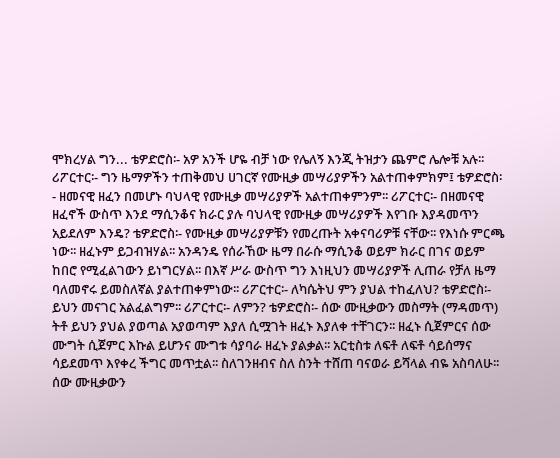ሞክረሃል ግን... ቴዎድሮስ፡- አዎ አንች ሆዬ ብቻ ነው የሌለኝ እንጂ ትዝታን ጨምሮ ሌሎቹ አሉ፡፡ ሪፖርተር፡- ግን ዜማዎችን ተጠቅመህ ሀገርኛ የሙዚቃ መሣሪያዎችን አልተጠቀምክም፤ ቴዎድሮስ፡- ዘመናዊ ዘፈን በመሆኑ ባህላዊ የሙዚቃ መሣሪያዎች አልተጠቀምንም፡፡ ሪፖርተር፡- በዘመናዊ ዘፈኖች ውስጥ እንደ ማሲንቆና ክራር ያሉ ባህላዊ የሙዚቃ መሣሪያዎች እየገቡ እያዳመጥን አይደለም እንዴ? ቴዎድሮስ፡- የሙዚቃ መሣሪያዎቹን የመረጡት አቀናባሪዎቹ ናቸው፡፡ የእነሱ ምርጫ ነው፡፡ ዘፈኑም ይጋብዝሃል፡፡ አንዳንዴ የሰራኸው ዜማ በራሱ ማሲንቆ ወይም ክራር በገና ወይም ከበሮ የሚፈልገውን ይነግርሃል፡፡ በእኛ ሥራ ውስጥ ግን እነዚህን መሣሪያዎች ሊጠራ የቻለ ዜማ ባለመኖሩ ይመስለኛል ያልተጠቀምነው፡፡ ሪፖርተር፡- ለካሴትህ ምን ያህል ተከፈለህ? ቴዎድሮስ፡- ይህን መናገር አልፈልግም፡፡ ሪፖርተር፡- ለምን? ቴዎድሮስ፡- ሰው ሙዚቃውን መስማት (ማዳመጥ) ትቶ ይህን ያህል ያወጣል አያወጣም እያለ ሲሟገት ዘፈኑ እያለቀ ተቸገርን፡፡ ዘፈኑ ሲጀምርና ሰው ሙግት ሲጀምር እኩል ይሆንና ሙግቱ ሳያባራ ዘፈኑ ያልቃል፡፡ አርቲስቱ ለፍቶ ለፍቶ ሳይሰማና ሳይደመጥ እየቀረ ችግር መጥቷል፡፡ ስለገንዘብና ስለ ስንት ተሸጠ ባናወራ ይሻላል ብዬ አስባለሁ፡፡ ሰው ሙዚቃውን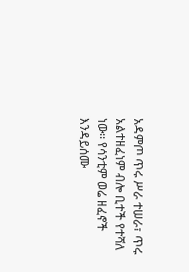አዳምጦ ጥሩ ሥራ ተሠራ፣ ጥሩ አልተዘፈነም ብሎ ቢተች የተሻለ ነው፡፡ የሳንቲም ወሬ ዘፈኖች እንዳይሰሙ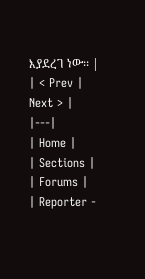እያደረገ ነው፡፡ |
| < Prev | Next > |
|---|
| Home |
| Sections |
| Forums |
| Reporter -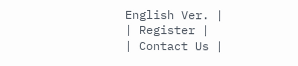English Ver. |
| Register |
| Contact Us |